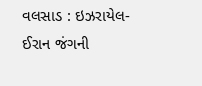વલસાડ : ઇઝરાયેલ-ઈરાન જંગની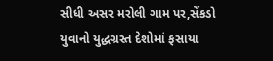સીધી અસર મરોલી ગામ પર,સેંકડો યુવાનો યુદ્ધગ્રસ્ત દેશોમાં ફસાયા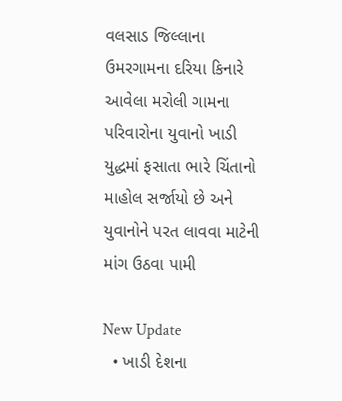વલસાડ જિલ્લાના ઉમરગામના દરિયા કિનારે આવેલા મરોલી ગામના પરિવારોના યુવાનો ખાડી યુદ્ધમાં ફસાતા ભારે ચિંતાનો માહોલ સર્જાયો છે અને યુવાનોને પરત લાવવા માટેની માંગ ઉઠવા પામી

New Update
  • ખાડી દેશના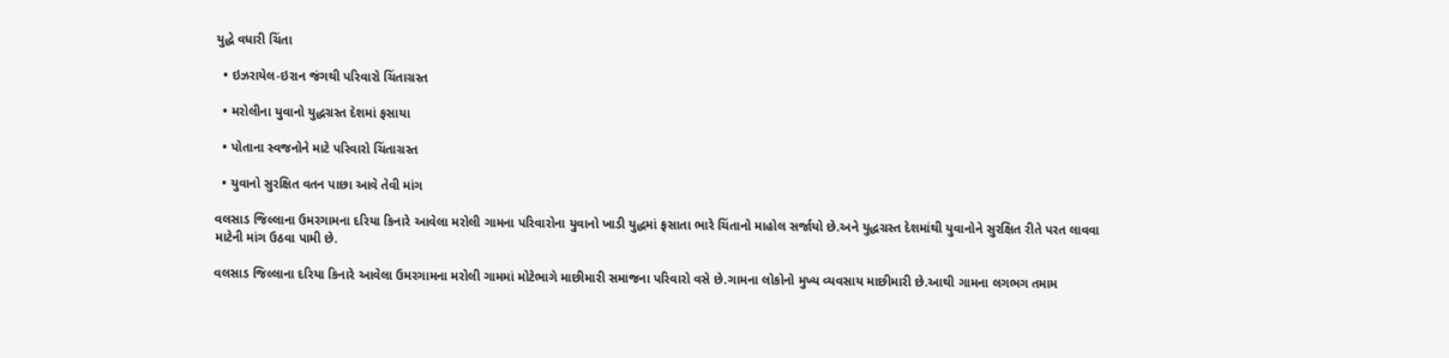યુદ્ધે વધારી ચિંતા

  • ઇઝરાયેલ-ઇરાન જંગથી પરિવારો ચિંતાગ્રસ્ત

  • મરોલીના યુવાનો યુદ્ધગ્રસ્ત દેશમાં ફસાયા

  • પોતાના સ્વજનોને માટે પરિવારો ચિંતાગ્રસ્ત

  • યુવાનો સુરક્ષિત વતન પાછા આવે તેવી માંગ

વલસાડ જિલ્લાના ઉમરગામના દરિયા કિનારે આવેલા મરોલી ગામના પરિવારોના યુવાનો ખાડી યુદ્ધમાં ફસાતા ભારે ચિંતાનો માહોલ સર્જાયો છે.અને યુદ્ધગ્રસ્ત દેશમાંથી યુવાનોને સુરક્ષિત રીતે પરત લાવવા માટેની માંગ ઉઠવા પામી છે.

વલસાડ જિલ્લાના દરિયા કિનારે આવેલા ઉમરગામના મરોલી ગામમાં મોટેભાગે માછીમારી સમાજના પરિવારો વસે છે.ગામના લોકોનો મુખ્ય વ્યવસાય માછીમારી છે.આથી ગામના લગભગ તમામ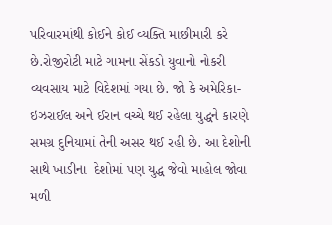પરિવારમાંથી કોઈને કોઈ વ્યક્તિ માછીમારી કરે છે.રોજીરોટી માટે ગામના સેંકડો યુવાનો નોકરી વ્યવસાય માટે વિદેશમાં ગયા છે. જો કે અમેરિકા-ઇઝરાઈલ અને ઈરાન વચ્ચે થઈ રહેલા યુદ્ધને કારણે સમગ્ર દુનિયામાં તેની અસર થઈ રહી છે. આ દેશોની સાથે ખાડીના  દેશોમાં પણ યુદ્ધ જેવો માહોલ જોવા મળી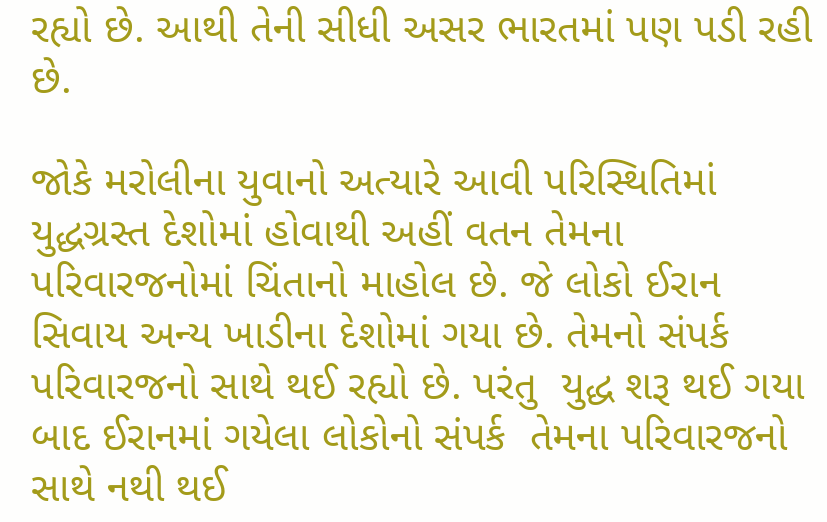રહ્યો છે. આથી તેની સીધી અસર ભારતમાં પણ પડી રહી છે.

જોકે મરોલીના યુવાનો અત્યારે આવી પરિસ્થિતિમાં યુદ્ધગ્રસ્ત દેશોમાં હોવાથી અહીં વતન તેમના પરિવારજનોમાં ચિંતાનો માહોલ છે. જે લોકો ઈરાન સિવાય અન્ય ખાડીના દેશોમાં ગયા છે. તેમનો સંપર્ક પરિવારજનો સાથે થઈ રહ્યો છે. પરંતુ  યુદ્ધ શરૂ થઈ ગયા બાદ ઈરાનમાં ગયેલા લોકોનો સંપર્ક  તેમના પરિવારજનો સાથે નથી થઈ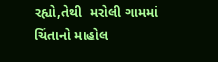રહ્યો,તેથી  મરોલી ગામમાં ચિંતાનો માહોલ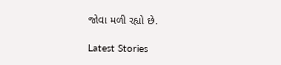જોવા મળી રહ્યો છે.

Latest Stories